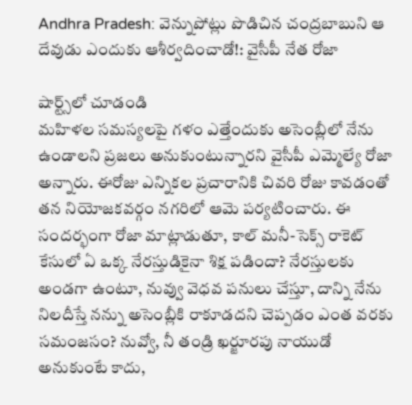Andhra Pradesh: వెన్నుపోట్లు పొడిచిన చంద్రబాబుని ఆ దేవుడు ఎందుకు ఆశీర్వదించాడో!: వైసీపీ నేత రోజా

షార్ట్స్‌లో చూడండి
మహిళల సమస్యలపై గళం ఎత్తేందుకు అసెంబ్లీలో నేను ఉండాలని ప్రజలు అనుకుంటున్నారని వైసీపీ ఎమ్మెల్యే రోజా అన్నారు. ఈరోజు ఎన్నికల ప్రచారానికి చివరి రోజు కావడంతో తన నియోజకవర్గం నగరిలో ఆమె పర్యటించారు. ఈ సందర్భంగా రోజా మాట్లాడుతూ, కాల్ మనీ-సెక్స్ రాకెట్ కేసులో ఏ ఒక్క నేరస్తుడికైనా శిక్ష పడిందా? నేరస్తులకు అండగా ఉంటూ, నువ్వు వెధవ పనులు చేస్తూ, దాన్ని నేను నిలదీస్తే నన్ను అసెంబ్లీకి రాకూడదని చెప్పడం ఎంత వరకు సమంజసం? నువ్వో, నీ తండ్రి ఖర్జూరపు నాయుడో అనుకుంటే కాదు,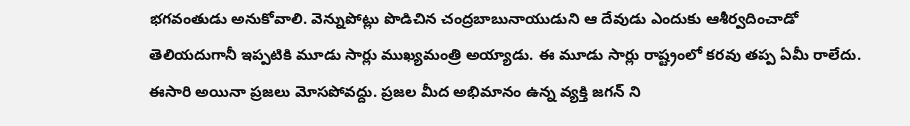భగవంతుడు అనుకోవాలి. వెన్నుపోట్లు పొడిచిన చంద్రబాబునాయుడుని ఆ దేవుడు ఎందుకు ఆశీర్వదించాడో తెలియదుగానీ ఇప్పటికి మూడు సార్లు ముఖ్యమంత్రి అయ్యాడు. ఈ మూడు సార్లు రాష్ట్రంలో కరవు తప్ప ఏమీ రాలేదు. ఈసారి అయినా ప్రజలు మోసపోవద్దు. ప్రజల మీద అభిమానం ఉన్న వ్యక్తి జగన్ ని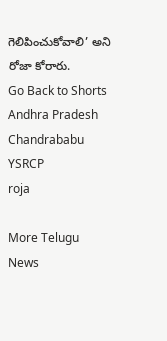గెలిపించుకోవాలి’ అని రోజా కోరారు.
Go Back to Shorts
Andhra Pradesh
Chandrababu
YSRCP
roja

More Telugu News